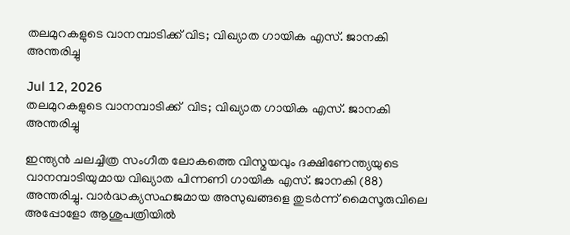തലമുറകളുടെ വാനമ്പാടിക്ക് വിട; വിഖ്യാത ഗായിക എസ്. ജാനകി അന്തരിച്ചു

Jul 12, 2026
തലമുറകളുടെ വാനമ്പാടിക്ക്  വിട; വിഖ്യാത ഗായിക എസ്. ജാനകി അന്തരിച്ചു

ഇന്ത്യൻ ചലച്ചിത്ര സംഗീത ലോകത്തെ വിസ്മയവും ദക്ഷിണേന്ത്യയുടെ വാനമ്പാടിയുമായ വിഖ്യാത പിന്നണി ഗായിക എസ്. ജാനകി (88) അന്തരിച്ചു. വാർദ്ധക്യസഹജമായ അസുഖങ്ങളെ തുടർന്ന് മൈസൂരുവിലെ അപ്പോളോ ആശുപത്രിയിൽ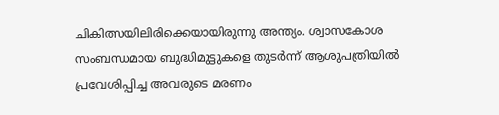ചികിത്സയിലിരിക്കെയായിരുന്നു അന്ത്യം. ശ്വാസകോശ സംബന്ധമായ ബുദ്ധിമുട്ടുകളെ തുടർന്ന് ആശുപത്രിയിൽ പ്രവേശിപ്പിച്ച അവരുടെ മരണം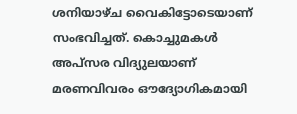ശനിയാഴ്ച വൈകിട്ടോടെയാണ് സംഭവിച്ചത്. കൊച്ചുമകൾ അപ്സര വിദ്യുലയാണ് മരണവിവരം ഔദ്യോഗികമായി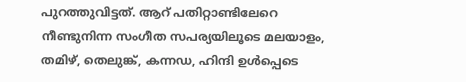പുറത്തുവിട്ടത്. ആറ് പതിറ്റാണ്ടിലേറെ നീണ്ടുനിന്ന സംഗീത സപര്യയിലൂടെ മലയാളം, തമിഴ്, തെലുങ്ക്, കന്നഡ, ഹിന്ദി ഉൾപ്പെടെ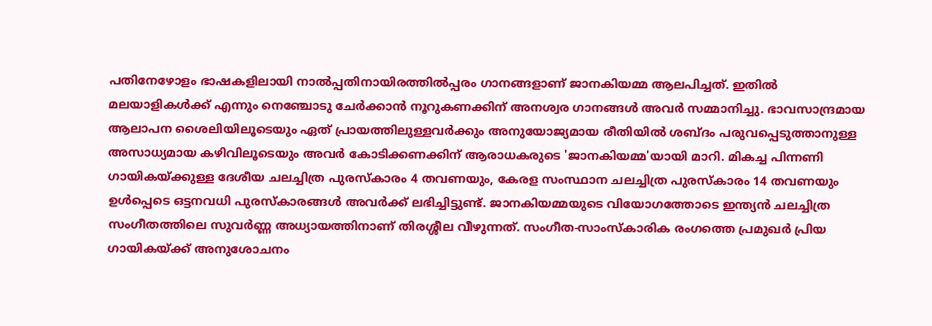പതിനേഴോളം ഭാഷകളിലായി നാൽപ്പതിനായിരത്തിൽപ്പരം ഗാനങ്ങളാണ് ജാനകിയമ്മ ആലപിച്ചത്. ഇതിൽ മലയാളികൾക്ക് എന്നും നെഞ്ചോടു ചേർക്കാൻ നൂറുകണക്കിന് അനശ്വര ഗാനങ്ങൾ അവർ സമ്മാനിച്ചു. ഭാവസാന്ദ്രമായ ആലാപന ശൈലിയിലൂടെയും ഏത് പ്രായത്തിലുള്ളവർക്കും അനുയോജ്യമായ രീതിയിൽ ശബ്ദം പരുവപ്പെടുത്താനുള്ള അസാധ്യമായ കഴിവിലൂടെയും അവർ കോടിക്കണക്കിന് ആരാധകരുടെ 'ജാനകിയമ്മ'യായി മാറി. മികച്ച പിന്നണി ഗായികയ്ക്കുള്ള ദേശീയ ചലച്ചിത്ര പുരസ്കാരം 4 തവണയും, കേരള സംസ്ഥാന ചലച്ചിത്ര പുരസ്കാരം 14 തവണയും ഉൾപ്പെടെ ഒട്ടനവധി പുരസ്കാരങ്ങൾ അവർക്ക് ലഭിച്ചിട്ടുണ്ട്. ജാനകിയമ്മയുടെ വിയോഗത്തോടെ ഇന്ത്യൻ ചലച്ചിത്ര സംഗീതത്തിലെ സുവർണ്ണ അധ്യായത്തിനാണ് തിരശ്ശീല വീഴുന്നത്. സംഗീത-സാംസ്കാരിക രംഗത്തെ പ്രമുഖർ പ്രിയ ഗായികയ്ക്ക് അനുശോചനം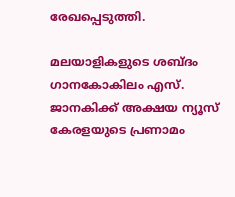രേഖപ്പെടുത്തി.

മലയാളികളുടെ ശബ്ദം ഗാനകോകിലം എസ്. ജാനകിക്ക് അക്ഷയ ന്യൂസ് കേരളയുടെ പ്രണാമം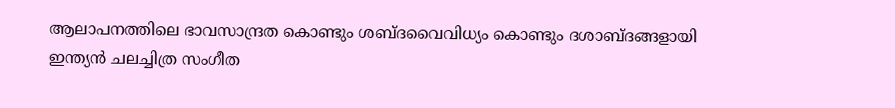ആലാപനത്തിലെ ഭാവസാന്ദ്രത കൊണ്ടും ശബ്ദവൈവിധ്യം കൊണ്ടും ദശാബ്ദങ്ങളായി ഇന്ത്യൻ ചലച്ചിത്ര സംഗീത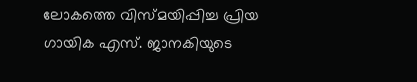ലോകത്തെ വിസ്മയിപ്പിച്ച പ്രിയ ഗായിക എസ്. ജാനകിയുടെ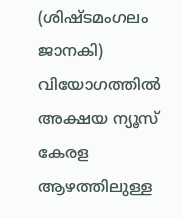(ശിഷ്ടമംഗലം ജാനകി) വിയോഗത്തിൽ അക്ഷയ ന്യൂസ് കേരള ആഴത്തിലുള്ള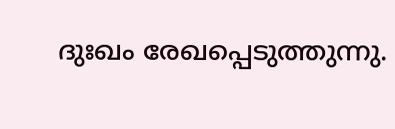ദുഃഖം രേഖപ്പെടുത്തുന്നു.